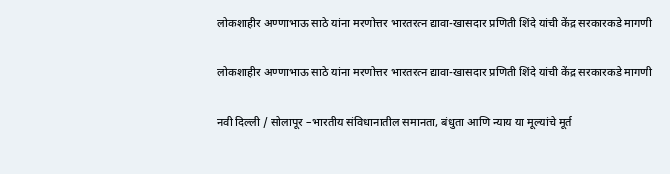लोकशाहीर अण्णाभाऊ साठे यांना मरणोत्तर भारतरत्न द्यावा-खासदार प्रणिती शिंदे यांची केंद्र सरकारकडे मागणी

लोकशाहीर अण्णाभाऊ साठे यांना मरणोत्तर भारतरत्न द्यावा-खासदार प्रणिती शिंदे यांची केंद्र सरकारकडे मागणी

नवी दिल्ली / सोलापूर –भारतीय संविधानातील समानता, बंधुता आणि न्याय या मूल्यांचे मूर्त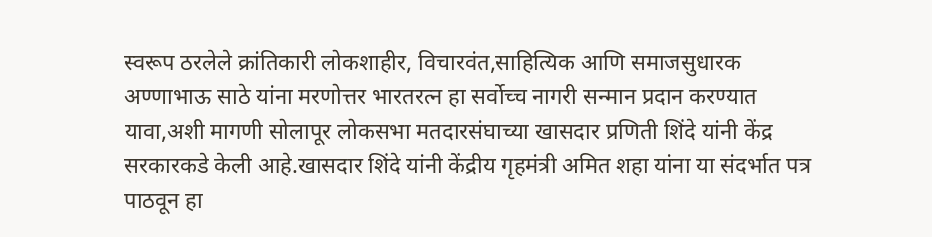स्वरूप ठरलेले क्रांतिकारी लोकशाहीर, विचारवंत,साहित्यिक आणि समाजसुधारक अण्णाभाऊ साठे यांना मरणोत्तर भारतरत्न हा सर्वोच्च नागरी सन्मान प्रदान करण्यात यावा,अशी मागणी सोलापूर लोकसभा मतदारसंघाच्या खासदार प्रणिती शिंदे यांनी केंद्र सरकारकडे केली आहे.खासदार शिंदे यांनी केंद्रीय गृहमंत्री अमित शहा यांना या संदर्भात पत्र पाठवून हा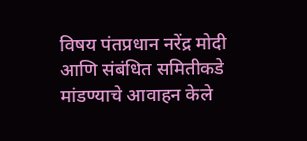विषय पंतप्रधान नरेंद्र मोदी आणि संबंधित समितीकडे मांडण्याचे आवाहन केले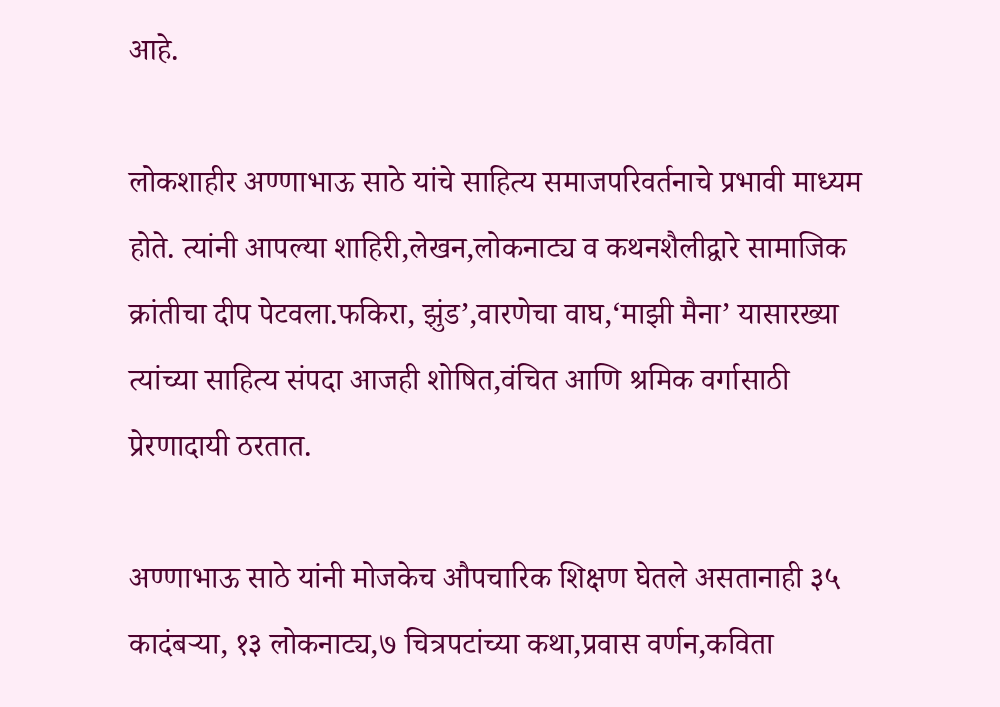आहे.

लोकशाहीर अण्णाभाऊ साठे यांचे साहित्य समाजपरिवर्तनाचे प्रभावी माध्यम होते. त्यांनी आपल्या शाहिरी,लेखन,लोकनाट्य व कथनशैलीद्वारे सामाजिक क्रांतीचा दीप पेटवला.फकिरा, झुंड’,वारणेचा वाघ,‘माझी मैना’ यासारख्या त्यांच्या साहित्य संपदा आजही शोषित,वंचित आणि श्रमिक वर्गासाठी प्रेरणादायी ठरतात.

अण्णाभाऊ साठे यांनी मोजकेच औपचारिक शिक्षण घेतले असतानाही ३५ कादंबऱ्या, १३ लोकनाट्य,७ चित्रपटांच्या कथा,प्रवास वर्णन,कविता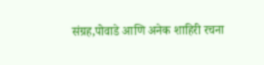संग्रह,पोवाडे आणि अनेक शाहिरी रचना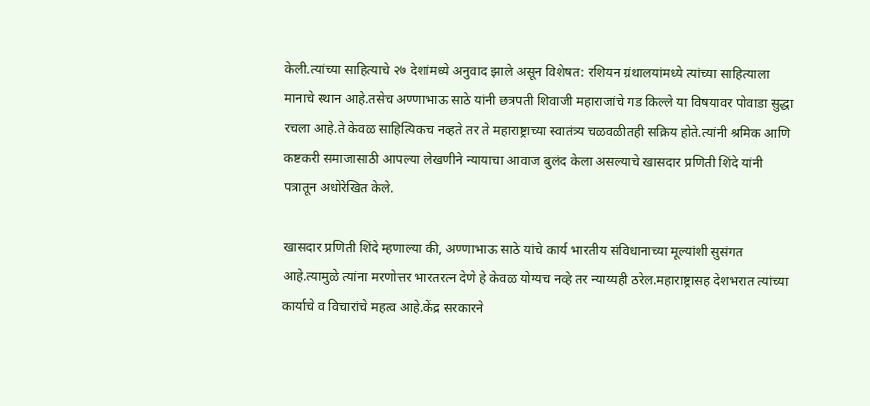केली.त्यांच्या साहित्याचे २७ देशांमध्ये अनुवाद झाले असून विशेषत: रशियन ग्रंथालयांमध्ये त्यांच्या साहित्याला मानाचे स्थान आहे.तसेच अण्णाभाऊ साठे यांनी छत्रपती शिवाजी महाराजांचे गड किल्ले या विषयावर पोवाडा सुद्धा रचला आहे.ते केवळ साहित्यिकच नव्हते तर ते महाराष्ट्राच्या स्वातंत्र्य चळवळीतही सक्रिय होते.त्यांनी श्रमिक आणि कष्टकरी समाजासाठी आपल्या लेखणीने न्यायाचा आवाज बुलंद केला असल्याचे खासदार प्रणिती शिंदे यांनी पत्रातून अधोरेखित केले.

खासदार प्रणिती शिंदे म्हणाल्या की, अण्णाभाऊ साठे यांचे कार्य भारतीय संविधानाच्या मूल्यांशी सुसंगत आहे.त्यामुळे त्यांना मरणोत्तर भारतरत्न देणे हे केवळ योग्यच नव्हे तर न्याय्यही ठरेल.महाराष्ट्रासह देशभरात त्यांच्या कार्याचे व विचारांचे महत्व आहे.केंद्र सरकारने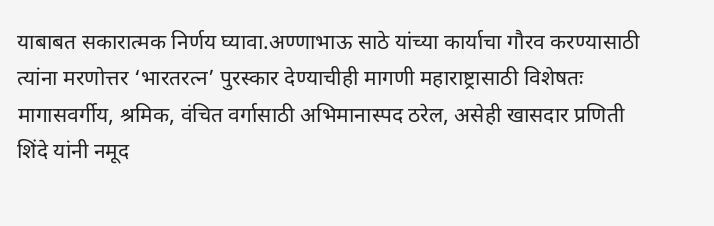याबाबत सकारात्मक निर्णय घ्यावा.अण्णाभाऊ साठे यांच्या कार्याचा गौरव करण्यासाठी त्यांना मरणोत्तर ‘भारतरत्न’ पुरस्कार देण्याचीही मागणी महाराष्ट्रासाठी विशेषतः मागासवर्गीय, श्रमिक, वंचित वर्गासाठी अभिमानास्पद ठरेल, असेही खासदार प्रणिती शिंदे यांनी नमूद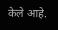केले आहे.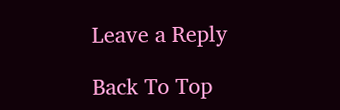Leave a Reply

Back To Top